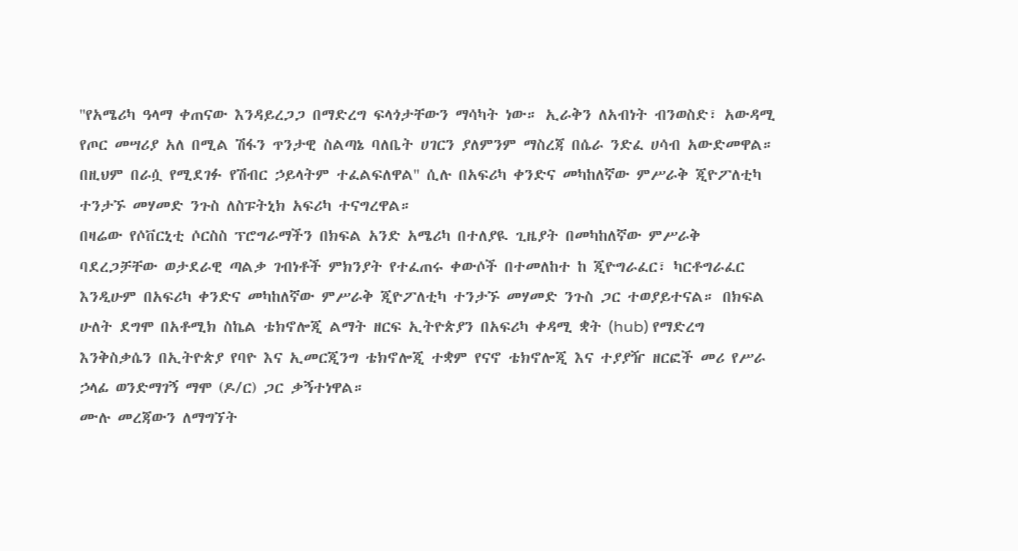''የአሜሪካ ዓላማ ቀጠናው እንዳይረጋጋ በማድረግ ፍላጎታቸውን ማሳካት ነው። ኢራቅን ለአብነት ብንወስድ፣ አውዳሚ የጦር መሣሪያ አለ በሚል ሽፋን ጥንታዊ ስልጣኔ ባለቤት ሀገርን ያለምንም ማስረጃ በሴራ ንድፈ ሀሳብ አውድመዋል። በዚህም በራሷ የሚደገፉ የሽብር ኃይላትም ተፈልፍለዋል'' ሲሉ በአፍሪካ ቀንድና መካከለኛው ምሥራቅ ጂዮፖለቲካ ተንታኙ መሃመድ ንጉስ ለስፑትኒክ አፍሪካ ተናግረዋል።
በዛሬው የሶቨርኒቲ ሶርስስ ፕሮግራማችን በክፍል አንድ አሜሪካ በተለያዪ ጊዜያት በመካከለኛው ምሥራቅ ባደረጋቻቸው ወታደራዊ ጣልቃ ገብነቶች ምክንያት የተፈጠሩ ቀውሶች በተመለከተ ከ ጂዮግራፈር፣ ካርቶግራፈር እንዲሁም በአፍሪካ ቀንድና መካከለኛው ምሥራቅ ጂዮፖለቲካ ተንታኙ መሃመድ ንጉስ ጋር ተወያይተናል። በክፍል ሁለት ደግሞ በአቶሚክ ስኬል ቴክኖሎጂ ልማት ዘርፍ ኢትዮጵያን በአፍሪካ ቀዳሚ ቋት (hub) የማድረግ እንቅስቃሴን በኢትዮጵያ የባዮ እና ኢመርጂንግ ቴክኖሎጂ ተቋም የናኖ ቴክኖሎጂ እና ተያያዥ ዘርፎች መሪ የሥራ ኃላፊ ወንድማገኝ ማሞ (ዶ/ር) ጋር ቃኝተነዋል።
ሙሉ መረጃውን ለማግኘት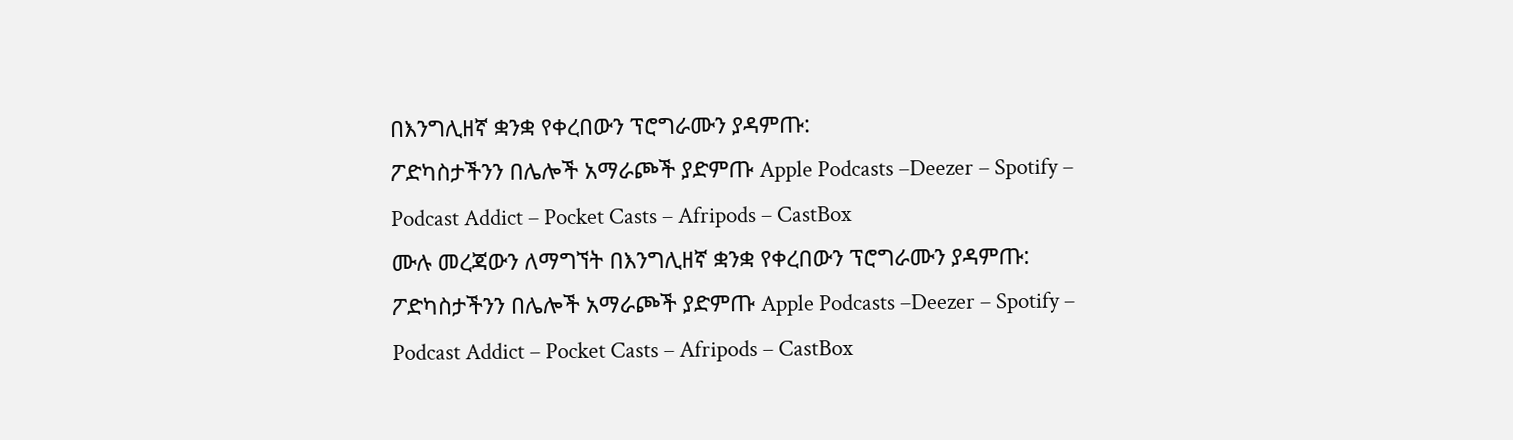በእንግሊዘኛ ቋንቋ የቀረበውን ፕሮግራሙን ያዳምጡ:
ፖድካስታችንን በሌሎች አማራጮች ያድምጡ Apple Podcasts –Deezer – Spotify – Podcast Addict – Pocket Casts – Afripods – CastBox
ሙሉ መረጃውን ለማግኘት በእንግሊዘኛ ቋንቋ የቀረበውን ፕሮግራሙን ያዳምጡ:
ፖድካስታችንን በሌሎች አማራጮች ያድምጡ Apple Podcasts –Deezer – Spotify – Podcast Addict – Pocket Casts – Afripods – CastBox